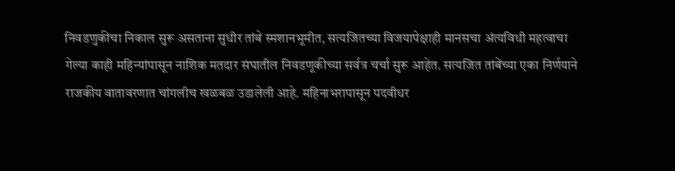निवडणुकीचा निकाल सुरू असताना सुधीर तांबे स्मशानभूमीत, सत्यजितच्या विजयापेक्षाही मानसचा अंत्यविधी महत्वाचा
गेल्या काही महिन्यांपासून नाशिक मतदार संघातील निवडणूकीच्या सर्वत्र चर्चा सुरू आहेत. सत्यजित तांबेंच्या एका निर्णयाने राजकीय वातावरणात चांगलीच खळबळ उडालेली आहे. महिनाभरापासून पदवीधर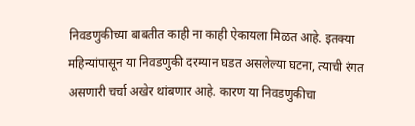निवडणुकीच्या बाबतीत काही ना काही ऐकायला मिळत आहे. इतक्या महिन्यांपासून या निवडणुकी दरम्यान घडत असलेल्या घटना, त्याची रंगत असणारी चर्चा अखेर थांबणार आहे. कारण या निवडणुकीचा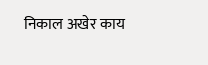निकाल अखेर काय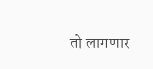तो लागणार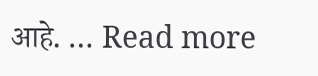आहे. … Read more